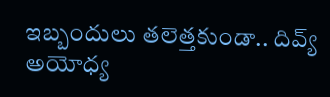ఇబ్బందులు తలెత్తకుండా.. దివ్య్‌ అయోధ్య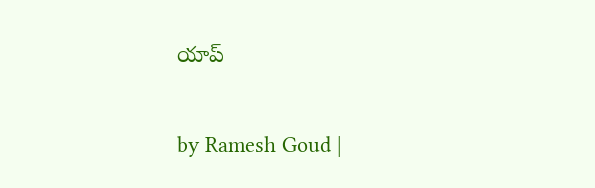యాప్

by Ramesh Goud |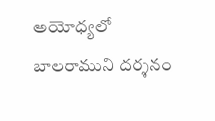అయోధ్యలో బాలరాముని దర్శనం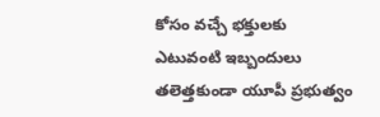కోసం వచ్చే భక్తులకు ఎటువంటి ఇబ్బందులు తలెత్తకుండా యూపీ ప్రభుత్వం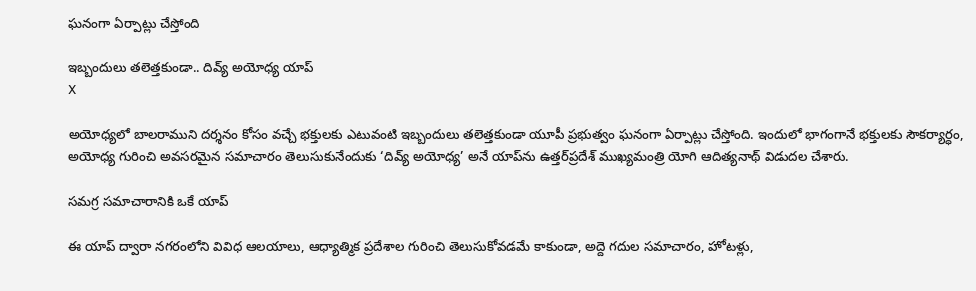ఘనంగా ఏర్పాట్లు చేస్తోంది

ఇబ్బందులు తలెత్తకుండా.. దివ్య్‌ అయోధ్య యాప్
X

అయోధ్యలో బాలరాముని దర్శనం కోసం వచ్చే భక్తులకు ఎటువంటి ఇబ్బందులు తలెత్తకుండా యూపీ ప్రభుత్వం ఘనంగా ఏర్పాట్లు చేస్తోంది. ఇందులో భాగంగానే భక్తులకు సౌకర్యార్ధం, అయోధ్య గురించి అవసరమైన సమాచారం తెలుసుకునేందుకు ‘దివ్య్‌ అయోధ్య’ అనే యాప్‌ను ఉత్తర్‌ప్రదేశ్‌ ముఖ్యమంత్రి యోగి ఆదిత్యనాథ్‌ విడుదల చేశారు.

సమగ్ర సమాచారానికి ఒకే యాప్

ఈ యాప్‌ ద్వారా నగరంలోని వివిధ ఆలయాలు, ఆధ్యాత్మిక ప్రదేశాల గురించి తెలుసుకోవడమే కాకుండా, అద్దె గదుల సమాచారం, హోటళ్లు,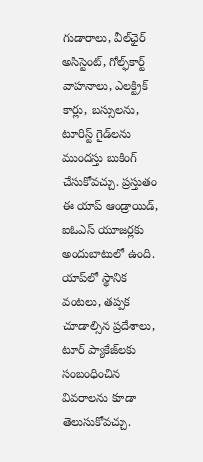గుడారాలు, వీల్‌ఛైర్‌ అసిస్టెంట్‌, గోల్ఫ్‌కార్ట్‌ వాహనాలు, ఎలక్ట్రిక్‌ కార్లు, బస్సులను, టూరిస్ట్‌ గైడ్‌లను ముందస్తు బుకింగ్ చేసుకోవచ్చు. ప్రస్తుతం ఈ యాప్‌ ఆండ్రాయిడ్, ఐఓఎస్‌ యూజర్లకు అందుబాటులో ఉంది. యాప్‌లో స్థానిక వంటలు, తప్పక చూడాల్సిన ప్రదేశాలు, టూర్‌ ప్యాకేజ్‌లకు సంబంధించిన వివరాలను కూడా తెలుసుకోవచ్చు.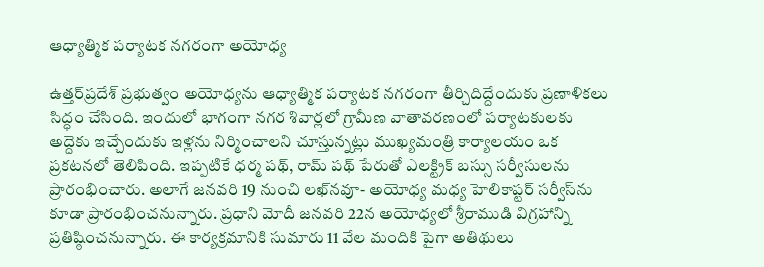ఆధ్యాత్మిక పర్యాటక నగరంగా అయోధ్య

ఉత్తర్‌ప్రదేశ్‌ ప్రభుత్వం అయోధ్యను ఆధ్యాత్మిక పర్యాటక నగరంగా తీర్చిదిద్దేందుకు ప్రణాళికలు సిద్ధం చేసింది. ఇందులో భాగంగా నగర శివార్లలో గ్రామీణ వాతావరణంలో పర్యాటకులకు అద్దెకు ఇచ్చేందుకు ఇళ్లను నిర్మించాలని చూస్తున్నట్లు ముఖ్యమంత్రి కార్యాలయం ఒక ప్రకటనలో తెలిపింది. ఇప్పటికే ధర్మ పథ్‌, రామ్‌ పథ్‌ పేరుతో ఎలక్ట్రిక్‌ బస్సు సర్వీసులను ప్రారంభించారు. అలాగే జనవరి 19 నుంచి లఖ్‌నవూ- అయోధ్య మధ్య హెలికాప్టర్ సర్వీస్‌ను కూడా ప్రారంభించనున్నారు. ప్రధాని మోదీ జనవరి 22న అయోధ్యలో శ్రీరాముడి విగ్రహాన్ని ప్రతిష్ఠించనున్నారు. ఈ కార్యక్రమానికి సుమారు 11 వేల మందికి పైగా అతిథులు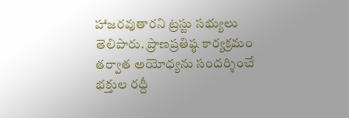హాజరవుతారని ట్రస్టు సభ్యులు తెలిపారు. ప్రాణప్రతిష్ఠ కార్యక్రమం తర్వాత అయోధ్యను సందర్శించే భక్తుల రద్దీ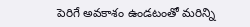పెరిగే అవకాశం ఉండటంతో మరిన్ని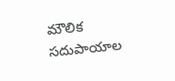మౌలిక సదుపాయాల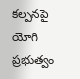కల్పనపై యోగి ప్రభుత్వం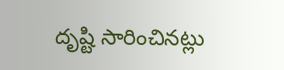దృష్టి సారించినట్లు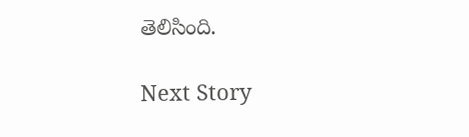తెలిసింది.

Next Story